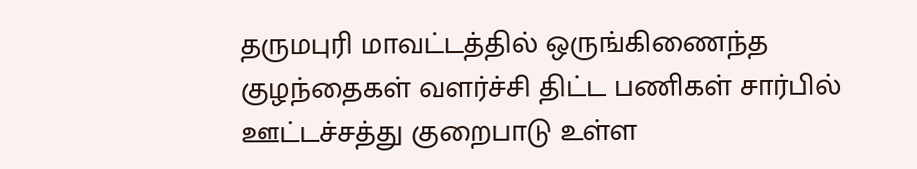தருமபுரி மாவட்டத்தில் ஒருங்கிணைந்த குழந்தைகள் வளர்ச்சி திட்ட பணிகள் சார்பில் ஊட்டச்சத்து குறைபாடு உள்ள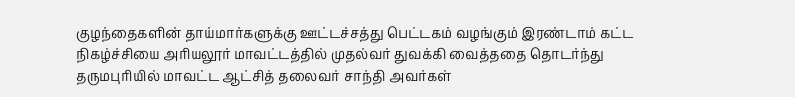குழந்தைகளின் தாய்மார்களுக்கு ஊட்டச்சத்து பெட்டகம் வழங்கும் இரண்டாம் கட்ட நிகழ்ச்சியை அரியலூர் மாவட்டத்தில் முதல்வர் துவக்கி வைத்ததை தொடர்ந்து தருமபுரியில் மாவட்ட ஆட்சித் தலைவர் சாந்தி அவர்கள்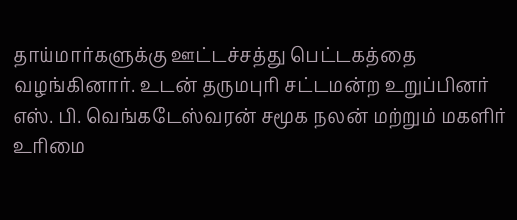தாய்மார்களுக்கு ஊட்டச்சத்து பெட்டகத்தை வழங்கினார். உடன் தருமபுரி சட்டமன்ற உறுப்பினர் எஸ். பி. வெங்கடேஸ்வரன் சமூக நலன் மற்றும் மகளிர் உரிமை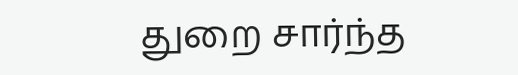துறை சார்ந்த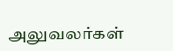அலுவலர்கள்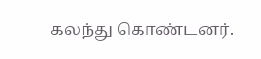கலந்து கொண்டனர்.